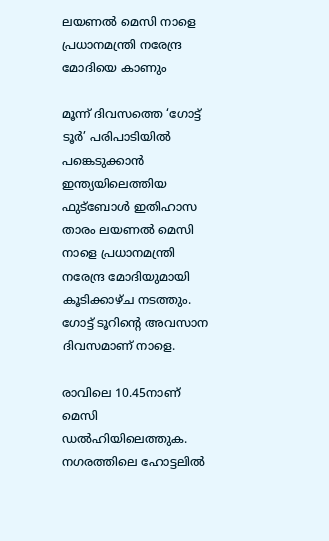ലയണല്‍ മെസി നാളെ പ്രധാനമന്ത്രി നരേന്ദ്ര മോദിയെ കാണും

മൂന്ന് ദിവസത്തെ ‘ഗോട്ട് ടൂര്‍’ പരിപാടിയില്‍ പങ്കെടുക്കാന്‍ ഇന്ത്യയിലെത്തിയ ഫുട്‌ബോള്‍ ഇതിഹാസ താരം ലയണല്‍ മെസി നാളെ പ്രധാനമന്ത്രി നരേന്ദ്ര മോദിയുമായി കൂടിക്കാഴ്ച നടത്തും. ഗോട്ട് ടൂറിന്റെ അവസാന ദിവസമാണ് നാളെ.

രാവിലെ 10.45നാണ് മെസി ഡല്‍ഹിയിലെത്തുക. നഗരത്തിലെ ഹോട്ടലില്‍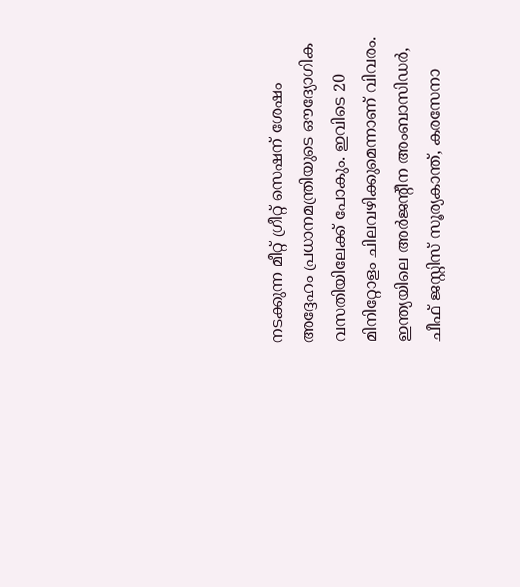നടക്കുന്ന മീറ്റ് ഗ്രീറ്റ് സെഷന് ശേഷം അദ്ദേഹം പ്രധാനമന്ത്രിയുടെ ഔദ്യോഗിക വസതിയിലേക്ക് പോകും. ഇവിടെ 20 മിനിറ്റോളം ചിലവഴിക്കുമെന്നാണ് വിവരം. ഇന്ത്യയിലെ അര്‍ജന്റീന അംബാസിഡര്‍, ചീഫ് ജസ്റ്റിസ് സൂര്യകാന്ത്, കരസേനാ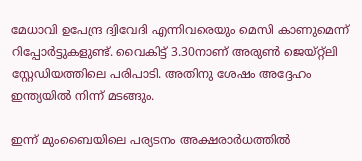മേധാവി ഉപേന്ദ്ര ദ്വിവേദി എന്നിവരെയും മെസി കാണുമെന്ന് റിപ്പോര്‍ട്ടുകളുണ്ട്. വൈകിട്ട് 3.30നാണ് അരുണ്‍ ജെയ്റ്റ്‌ലി സ്റ്റേഡിയത്തിലെ പരിപാടി. അതിനു ശേഷം അദ്ദേഹം ഇന്ത്യയില്‍ നിന്ന് മടങ്ങും.

ഇന്ന് മുംബൈയിലെ പര്യടനം അക്ഷരാര്‍ധത്തില്‍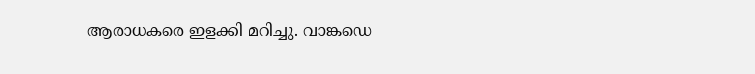ആരാധകരെ ഇളക്കി മറിച്ചു. വാങ്കഡെ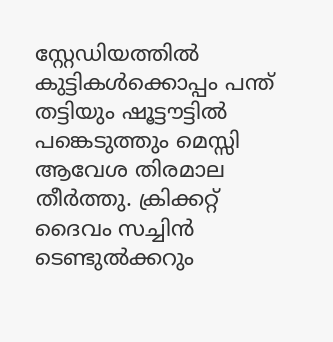സ്റ്റേഡിയത്തില്‍ കുട്ടികള്‍ക്കൊപ്പം പന്ത് തട്ടിയും ഷൂട്ടൗട്ടില്‍ പങ്കെടുത്തും മെസ്സി ആവേശ തിരമാല തീര്‍ത്തു. ക്രിക്കറ്റ് ദൈവം സച്ചിന്‍ ടെണ്ടുല്‍ക്കറും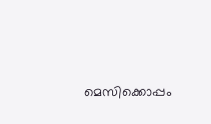മെസിക്കൊപ്പം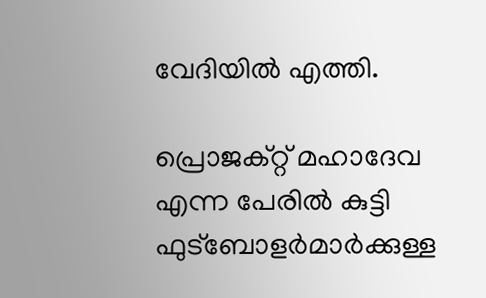വേദിയില്‍ എത്തി.

പ്രൊജക്റ്റ് മഹാദേവ എന്ന പേരില്‍ കുട്ടി ഫുട്‌ബോളര്‍മാര്‍ക്കുള്ള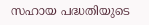സഹായ പദ്ധതിയുടെ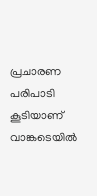പ്രചാരണ പരിപാടി കൂടിയാണ് വാങ്കടെയില്‍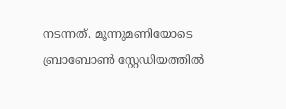നടന്നത്. മൂന്നുമണിയോടെ ബ്രാബോണ്‍ സ്റ്റേഡിയത്തില്‍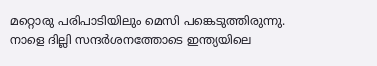മറ്റൊരു പരിപാടിയിലും മെസി പങ്കെടുത്തിരുന്നു. നാളെ ദില്ലി സന്ദര്‍ശനത്തോടെ ഇന്ത്യയിലെ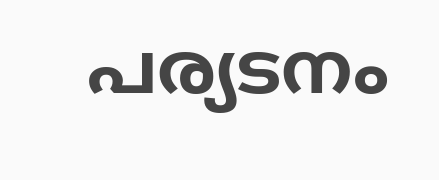പര്യടനം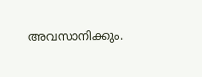അവസാനിക്കും.